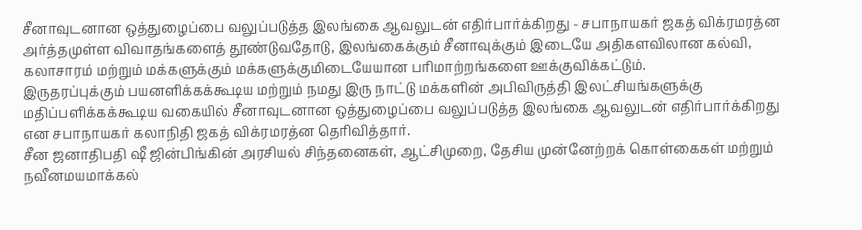சீனாவுடனான ஒத்துழைப்பை வலுப்படுத்த இலங்கை ஆவலுடன் எதிர்பார்க்கிறது - சபாநாயகர் ஜகத் விக்ரமரத்ன
அர்த்தமுள்ள விவாதங்களைத் தூண்டுவதோடு, இலங்கைக்கும் சீனாவுக்கும் இடையே அதிகளவிலான கல்வி, கலாசாரம் மற்றும் மக்களுக்கும் மக்களுக்குமிடையேயான பரிமாற்றங்களை ஊக்குவிக்கட்டும்.
இருதரப்புக்கும் பயனளிக்கக்கூடிய மற்றும் நமது இரு நாட்டு மக்களின் அபிவிருத்தி இலட்சியங்களுக்கு மதிப்பளிக்கக்கூடிய வகையில் சீனாவுடனான ஒத்துழைப்பை வலுப்படுத்த இலங்கை ஆவலுடன் எதிர்பார்க்கிறது என சபாநாயகர் கலாநிதி ஜகத் விக்ரமரத்ன தெரிவித்தார்.
சீன ஜனாதிபதி ஷீ ஜின்பிங்கின் அரசியல் சிந்தனைகள், ஆட்சிமுறை, தேசிய முன்னேற்றக் கொள்கைகள் மற்றும் நவீனமயமாக்கல்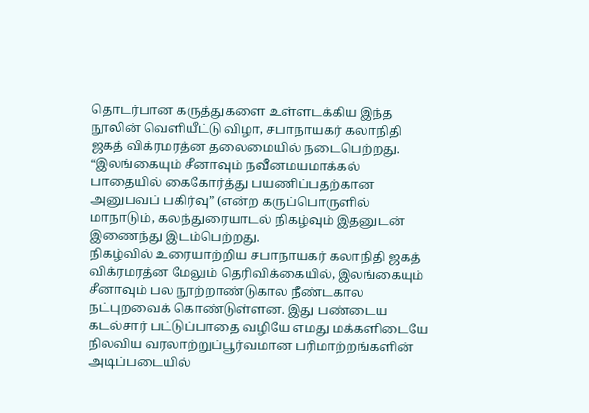தொடர்பான கருத்துகளை உள்ளடக்கிய இந்த நூலின் வெளியீட்டு விழா, சபாநாயகர் கலாநிதி ஜகத் விக்ரமரத்ன தலைமையில் நடைபெற்றது.
“இலங்கையும் சீனாவும் நவீனமயமாக்கல் பாதையில் கைகோர்த்து பயணிப்பதற்கான அனுபவப் பகிர்வு” (என்ற கருப்பொருளில் மாநாடும், கலந்துரையாடல் நிகழ்வும் இதனுடன் இணைந்து இடம்பெற்றது.
நிகழ்வில் உரையாற்றிய சபாநாயகர் கலாநிதி ஜகத் விக்ரமரத்ன மேலும் தெரிவிக்கையில், இலங்கையும் சீனாவும் பல நூற்றாண்டுகால நீண்டகால நட்புறவைக் கொண்டுள்ளன. இது பண்டைய கடல்சார் பட்டுப்பாதை வழியே எமது மக்களிடையே நிலவிய வரலாற்றுப்பூர்வமான பரிமாற்றங்களின் அடிப்படையில்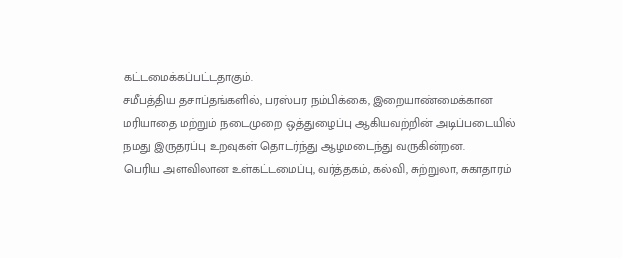கட்டமைக்கப்பட்டதாகும்.
சமீபத்திய தசாப்தங்களில், பரஸ்பர நம்பிக்கை, இறையாண்மைக்கான மரியாதை மற்றும் நடைமுறை ஒத்துழைப்பு ஆகியவற்றின் அடிப்படையில் நமது இருதரப்பு உறவுகள் தொடர்ந்து ஆழமடைந்து வருகின்றன.
பெரிய அளவிலான உள்கட்டமைப்பு, வர்த்தகம், கல்வி, சுற்றுலா, சுகாதாரம்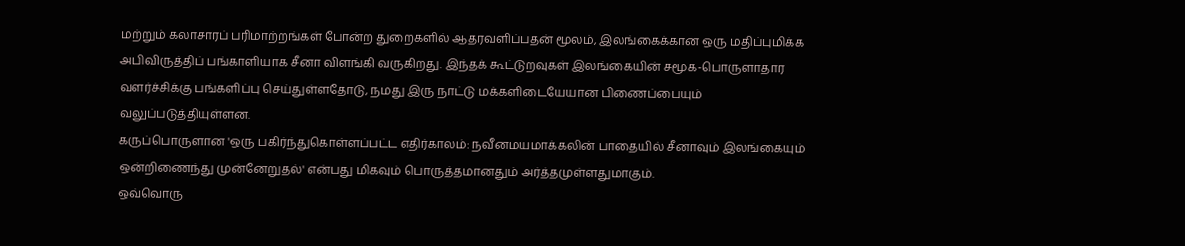மற்றும் கலாசாரப் பரிமாற்றங்கள் போன்ற துறைகளில் ஆதரவளிப்பதன் மூலம், இலங்கைக்கான ஒரு மதிப்புமிக்க அபிவிருத்திப் பங்காளியாக சீனா விளங்கி வருகிறது. இந்தக் கூட்டுறவுகள் இலங்கையின் சமூக-பொருளாதார வளர்ச்சிக்கு பங்களிப்பு செய்துள்ளதோடு, நமது இரு நாட்டு மக்களிடையேயான பிணைப்பையும் வலுப்படுத்தியுள்ளன.
கருப்பொருளான 'ஒரு பகிர்ந்துகொள்ளப்பட்ட எதிர்காலம்: நவீனமயமாக்கலின் பாதையில் சீனாவும் இலங்கையும் ஒன்றிணைந்து முன்னேறுதல்' என்பது மிகவும் பொருத்தமானதும் அர்த்தமுள்ளதுமாகும்.
ஒவ்வொரு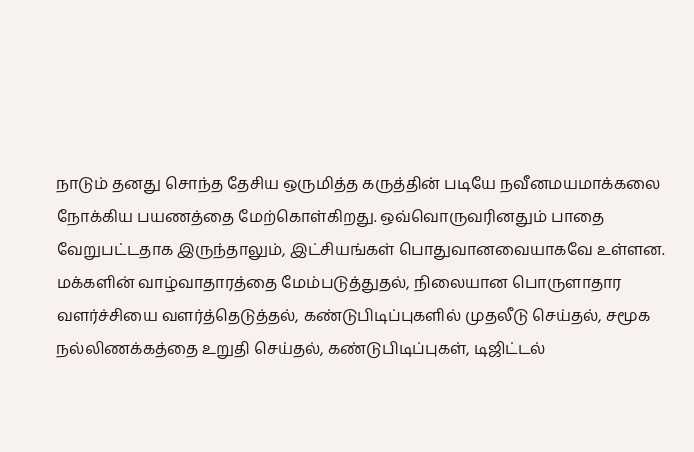நாடும் தனது சொந்த தேசிய ஒருமித்த கருத்தின் படியே நவீனமயமாக்கலை நோக்கிய பயணத்தை மேற்கொள்கிறது. ஒவ்வொருவரினதும் பாதை வேறுபட்டதாக இருந்தாலும், இட்சியங்கள் பொதுவானவையாகவே உள்ளன.
மக்களின் வாழ்வாதாரத்தை மேம்படுத்துதல், நிலையான பொருளாதார வளர்ச்சியை வளர்த்தெடுத்தல், கண்டுபிடிப்புகளில் முதலீடு செய்தல், சமூக நல்லிணக்கத்தை உறுதி செய்தல், கண்டுபிடிப்புகள், டிஜிட்டல்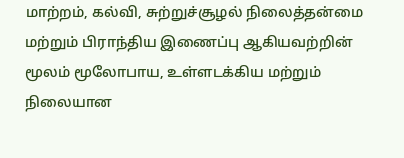மாற்றம், கல்வி, சுற்றுச்சூழல் நிலைத்தன்மை மற்றும் பிராந்திய இணைப்பு ஆகியவற்றின் மூலம் மூலோபாய, உள்ளடக்கிய மற்றும் நிலையான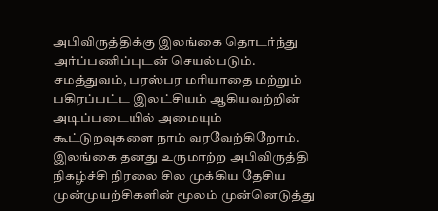அபிவிருத்திக்கு இலங்கை தொடர்ந்து அர்ப்பணிப்புடன் செயல்படும்.
சமத்துவம், பரஸ்பர மரியாதை மற்றும் பகிரப்பட்ட இலட்சியம் ஆகியவற்றின் அடிப்படையில் அமையும் கூட்டுறவுகளை நாம் வரவேற்கிறோம். இலங்கை தனது உருமாற்ற அபிவிருத்தி நிகழ்ச்சி நிரலை சில முக்கிய தேசிய முன்முயற்சிகளின் மூலம் முன்னெடுத்து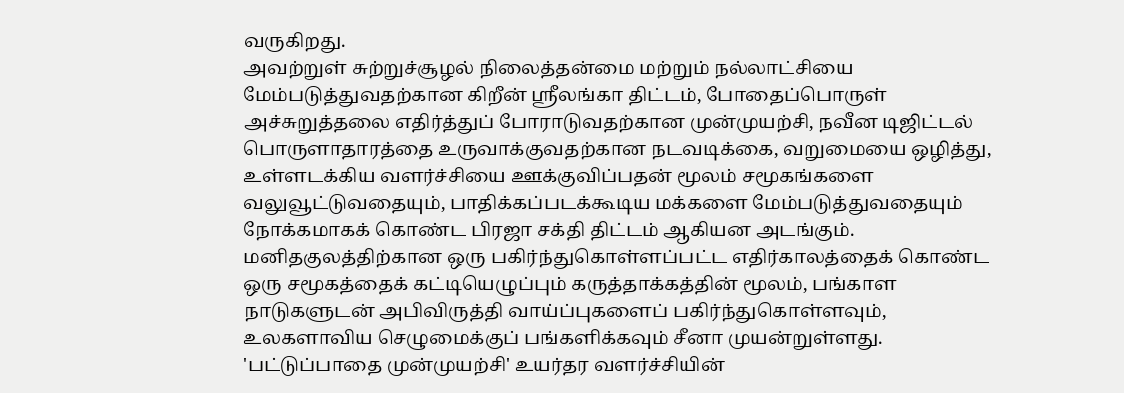வருகிறது.
அவற்றுள் சுற்றுச்சூழல் நிலைத்தன்மை மற்றும் நல்லாட்சியை மேம்படுத்துவதற்கான கிறீன் ஸ்ரீலங்கா திட்டம், போதைப்பொருள் அச்சுறுத்தலை எதிர்த்துப் போராடுவதற்கான முன்முயற்சி, நவீன டிஜிட்டல் பொருளாதாரத்தை உருவாக்குவதற்கான நடவடிக்கை, வறுமையை ஒழித்து, உள்ளடக்கிய வளர்ச்சியை ஊக்குவிப்பதன் மூலம் சமூகங்களை வலுவூட்டுவதையும், பாதிக்கப்படக்கூடிய மக்களை மேம்படுத்துவதையும் நோக்கமாகக் கொண்ட பிரஜா சக்தி திட்டம் ஆகியன அடங்கும்.
மனிதகுலத்திற்கான ஒரு பகிர்ந்துகொள்ளப்பட்ட எதிர்காலத்தைக் கொண்ட ஒரு சமூகத்தைக் கட்டியெழுப்பும் கருத்தாக்கத்தின் மூலம், பங்காள நாடுகளுடன் அபிவிருத்தி வாய்ப்புகளைப் பகிர்ந்துகொள்ளவும், உலகளாவிய செழுமைக்குப் பங்களிக்கவும் சீனா முயன்றுள்ளது. 'பட்டுப்பாதை முன்முயற்சி' உயர்தர வளர்ச்சியின்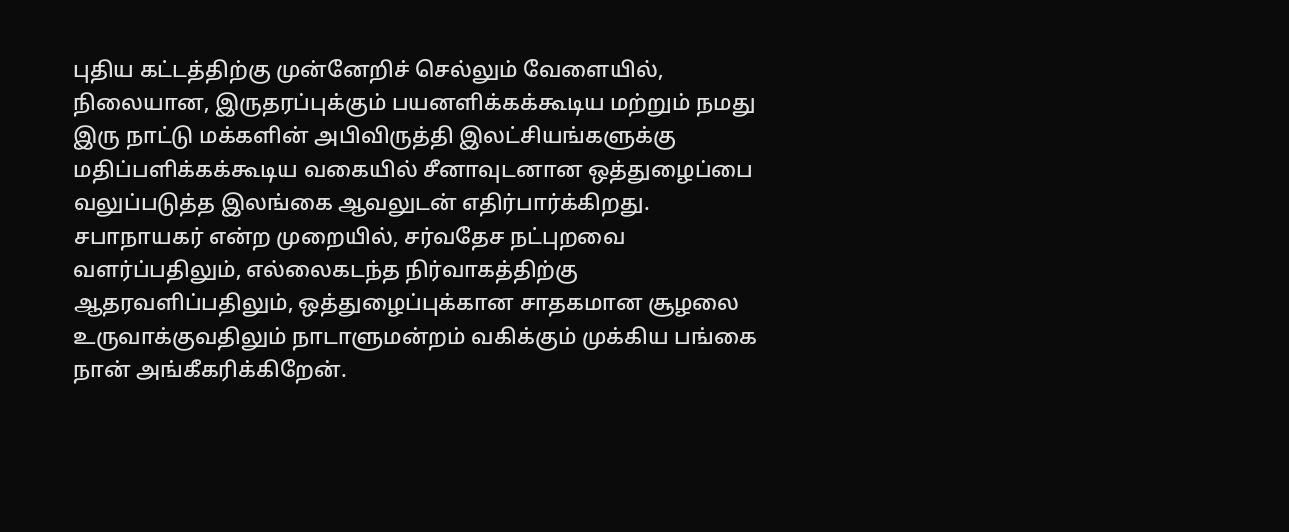புதிய கட்டத்திற்கு முன்னேறிச் செல்லும் வேளையில், நிலையான, இருதரப்புக்கும் பயனளிக்கக்கூடிய மற்றும் நமது இரு நாட்டு மக்களின் அபிவிருத்தி இலட்சியங்களுக்கு மதிப்பளிக்கக்கூடிய வகையில் சீனாவுடனான ஒத்துழைப்பை வலுப்படுத்த இலங்கை ஆவலுடன் எதிர்பார்க்கிறது.
சபாநாயகர் என்ற முறையில், சர்வதேச நட்புறவை வளர்ப்பதிலும், எல்லைகடந்த நிர்வாகத்திற்கு ஆதரவளிப்பதிலும், ஒத்துழைப்புக்கான சாதகமான சூழலை உருவாக்குவதிலும் நாடாளுமன்றம் வகிக்கும் முக்கிய பங்கை நான் அங்கீகரிக்கிறேன்.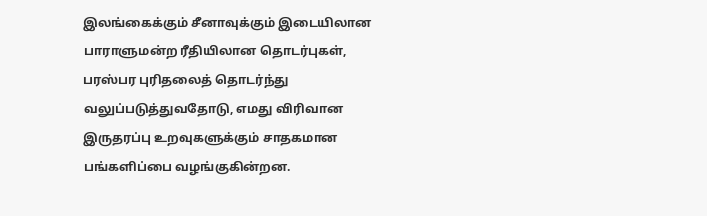இலங்கைக்கும் சீனாவுக்கும் இடையிலான பாராளுமன்ற ரீதியிலான தொடர்புகள், பரஸ்பர புரிதலைத் தொடர்ந்து வலுப்படுத்துவதோடு, எமது விரிவான இருதரப்பு உறவுகளுக்கும் சாதகமான பங்களிப்பை வழங்குகின்றன.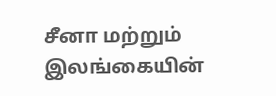சீனா மற்றும் இலங்கையின்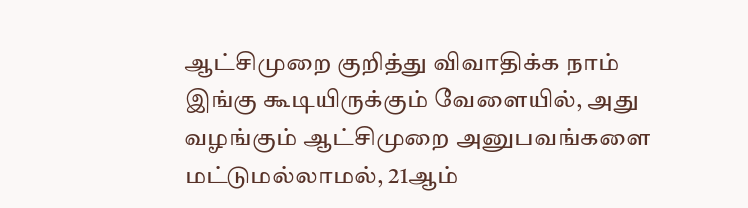ஆட்சிமுறை குறித்து விவாதிக்க நாம் இங்கு கூடியிருக்கும் வேளையில், அது வழங்கும் ஆட்சிமுறை அனுபவங்களை மட்டுமல்லாமல், 21ஆம்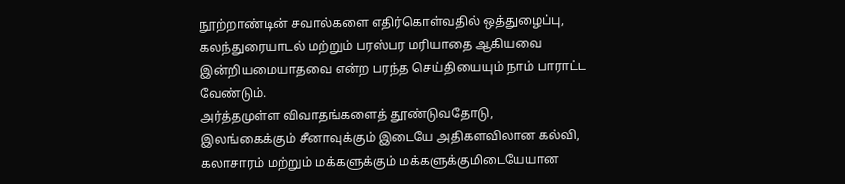நூற்றாண்டின் சவால்களை எதிர்கொள்வதில் ஒத்துழைப்பு, கலந்துரையாடல் மற்றும் பரஸ்பர மரியாதை ஆகியவை இன்றியமையாதவை என்ற பரந்த செய்தியையும் நாம் பாராட்ட வேண்டும்.
அர்த்தமுள்ள விவாதங்களைத் தூண்டுவதோடு, இலங்கைக்கும் சீனாவுக்கும் இடையே அதிகளவிலான கல்வி, கலாசாரம் மற்றும் மக்களுக்கும் மக்களுக்குமிடையேயான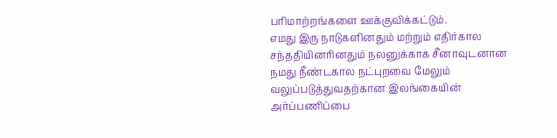பரிமாற்றங்களை ஊக்குவிக்கட்டும்.
எமது இரு நாடுகளினதும் மற்றும் எதிர்கால சந்ததியினரினதும் நலனுக்காக சீனாவுடனான நமது நீண்டகால நட்புறவை மேலும் வலுப்படுத்துவதற்கான இலங்கையின் அர்ப்பணிப்பை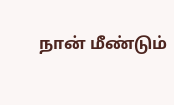நான் மீண்டும்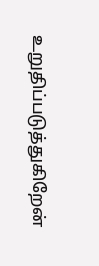உறுதிப்படுத்துகிறேன்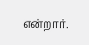என்றார்.